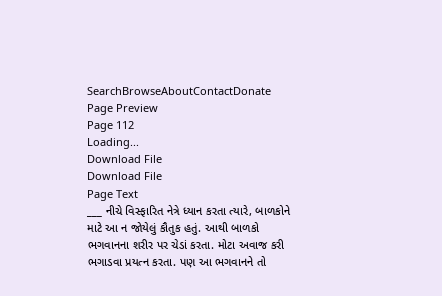SearchBrowseAboutContactDonate
Page Preview
Page 112
Loading...
Download File
Download File
Page Text
___ નીચે વિસ્ફારિત નેત્રે ધ્યાન કરતા ત્યારે, બાળકોને માટે આ ન જોયેલું કૌતુક હતું. આથી બાળકો ભગવાનના શરીર પર ચેડાં કરતા. મોટા અવાજ કરી ભગાડવા પ્રયત્ન કરતા. પણ આ ભગવાનને તો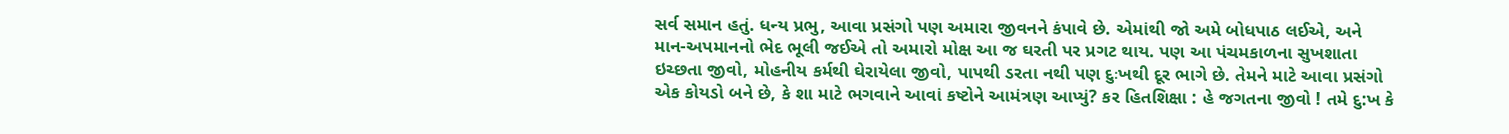સર્વ સમાન હતું. ધન્ય પ્રભુ, આવા પ્રસંગો પણ અમારા જીવનને કંપાવે છે. એમાંથી જો અમે બોધપાઠ લઈએ, અને માન-અપમાનનો ભેદ ભૂલી જઈએ તો અમારો મોક્ષ આ જ ઘરતી પર પ્રગટ થાય. પણ આ પંચમકાળના સુખશાતા ઇચ્છતા જીવો, મોહનીય કર્મથી ઘેરાયેલા જીવો, પાપથી ડરતા નથી પણ દુઃખથી દૂર ભાગે છે. તેમને માટે આવા પ્રસંગો એક કોયડો બને છે, કે શા માટે ભગવાને આવાં કષ્ટોને આમંત્રણ આપ્યું? કર હિતશિક્ષા : હે જગતના જીવો ! તમે દુ:ખ કે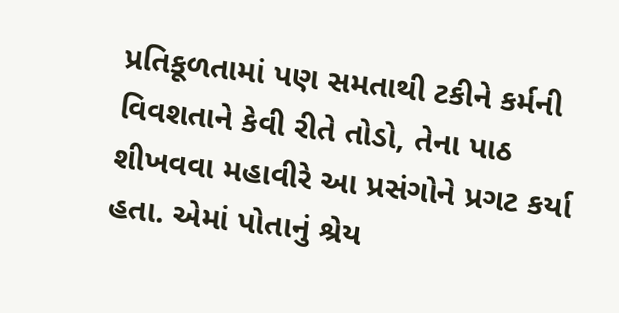પ્રતિકૂળતામાં પણ સમતાથી ટકીને કર્મની વિવશતાને કેવી રીતે તોડો, તેના પાઠ શીખવવા મહાવીરે આ પ્રસંગોને પ્રગટ કર્યા હતા. એમાં પોતાનું શ્રેય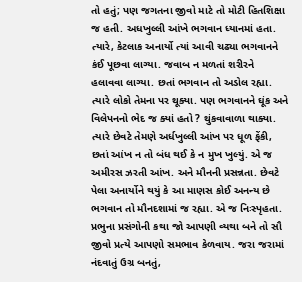તો હતું; પણ જગતના જીવો માટે તો મોટી હિતશિક્ષા જ હતી. અધખુલ્લી આંખે ભગવાન ધ્યાનમાં હતા. ત્યારે, કેટલાક અનાર્યો ત્યાં આવી ચઢ્યા ભગવાનને કંઈ પૂછવા લાગ્યા. જવાબ ન મળતાં શરીરને હલાવવા લાગ્યા. છતાં ભગવાન તો અડોલ રહ્યા. ત્યારે લોકો તેમના પર થૂક્યા. પણ ભગવાનને ઘૂંક અને વિલેપનનો ભેદ જ ક્યાં હતો ? થુંકવાવાળા થાક્યા. ત્યારે છેવટે તેમણે અર્ધખુલ્લી આંખ પર ધૂળ ફેંકી, છતાં આંખ ન તો બંધ થઈ કે ન મુખ ખુલ્યું. એ જ અમીરસ ઝરતી આંખ. અને મૌનની પ્રસન્નતા. છેવટે પેલા અનાર્યોને થયું કે આ માણસ કોઈ અનન્ય છે ભગવાન તો મૌનદશામાં જ રહ્યા. એ જ નિઃસ્પૃહતા. પ્રભુના પ્રસંગોની કથા જો આપણી વ્યથા બને તો સૌ જીવો પ્રત્યે આપણો સમભાવ કેળવાય. જરા જરામાં નંદવાતું ઉગ્ર બનતું,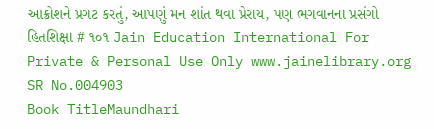આક્રોશને પ્રગટ કરતું, આપણું મન શાંત થવા પ્રેરાય, પણ ભગવાનના પ્રસંગો હિતશિક્ષા # ૧૦૧ Jain Education International For Private & Personal Use Only www.jainelibrary.org
SR No.004903
Book TitleMaundhari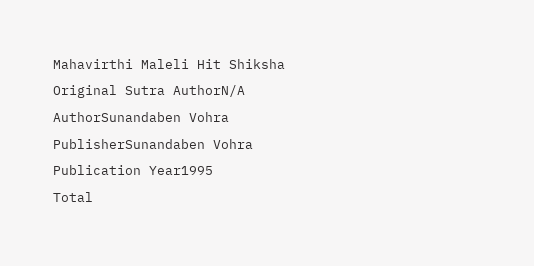Mahavirthi Maleli Hit Shiksha
Original Sutra AuthorN/A
AuthorSunandaben Vohra
PublisherSunandaben Vohra
Publication Year1995
Total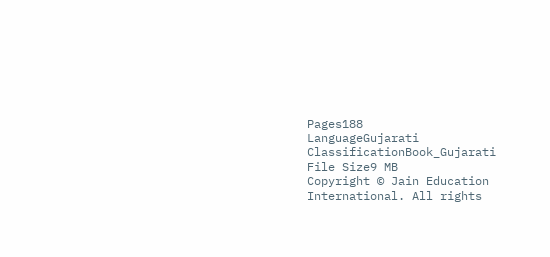Pages188
LanguageGujarati
ClassificationBook_Gujarati
File Size9 MB
Copyright © Jain Education International. All rights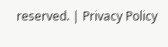reserved. | Privacy Policy